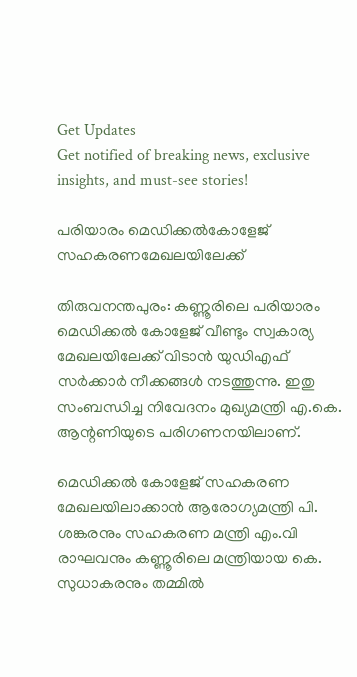Get Updates
Get notified of breaking news, exclusive insights, and must-see stories!

പരിയാരം മെഡിക്കല്‍കോളേജ് സഹകരണമേഖലയിലേക്ക്

തിരുവനന്തപുരം: കണ്ണൂരിലെ പരിയാരം മെഡിക്കല്‍ കോളേജ് വീണ്ടും സ്വകാര്യ മേഖലയിലേക്ക് വിടാന്‍ യുഡിഎഫ് സര്‍ക്കാര്‍ നീക്കങ്ങള്‍ നടത്തുന്നു. ഇതു സംബന്ധിച്ച നിവേദനം മുഖ്യമന്ത്രി എ.കെ. ആന്റണിയുടെ പരിഗണനയിലാണ്.

മെഡിക്കല്‍ കോളേജ് സഹകരണ മേഖലയിലാക്കാന്‍ ആരോഗ്യമന്ത്രി പി. ശങ്കരനും സഹകരണ മന്ത്രി എം.വി രാഘവനും കണ്ണൂരിലെ മന്ത്രിയായ കെ. സുധാകരനും തമ്മില്‍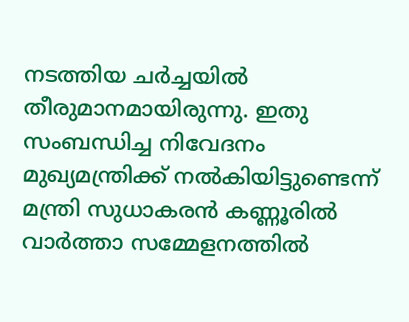നടത്തിയ ചര്‍ച്ചയില്‍ തീരുമാനമായിരുന്നു. ഇതു സംബന്ധിച്ച നിവേദനം മുഖ്യമന്ത്രിക്ക് നല്‍കിയിട്ടുണ്ടെന്ന് മന്ത്രി സുധാകരന്‍ കണ്ണൂരില്‍ വാര്‍ത്താ സമ്മേളനത്തില്‍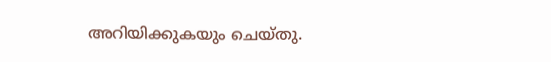അറിയിക്കുകയും ചെയ്തു.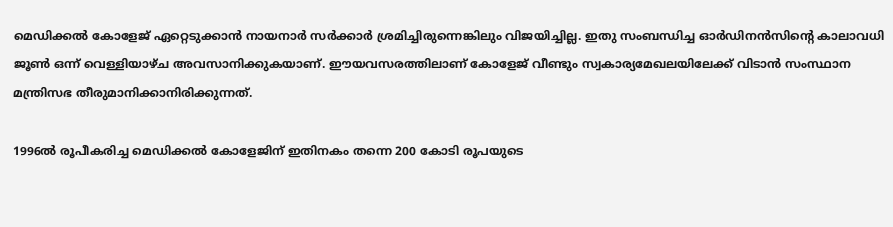മെഡിക്കല്‍ കോളേജ് ഏറ്റെടുക്കാന്‍ നായനാര്‍ സര്‍ക്കാര്‍ ശ്രമിച്ചിരുന്നെങ്കിലും വിജയിച്ചില്ല. ഇതു സംബന്ധിച്ച ഓര്‍ഡിനന്‍സിന്റെ കാലാവധി ജൂണ്‍ ഒന്ന് വെള്ളിയാഴ്ച അവസാനിക്കുകയാണ്. ഈയവസരത്തിലാണ് കോളേജ് വീണ്ടും സ്വകാര്യമേഖലയിലേക്ക് വിടാന്‍ സംസ്ഥാന മന്ത്രിസഭ തീരുമാനിക്കാനിരിക്കുന്നത്.

1996ല്‍ രൂപീകരിച്ച മെഡിക്കല്‍ കോളേജിന് ഇതിനകം തന്നെ 200 കോടി രൂപയുടെ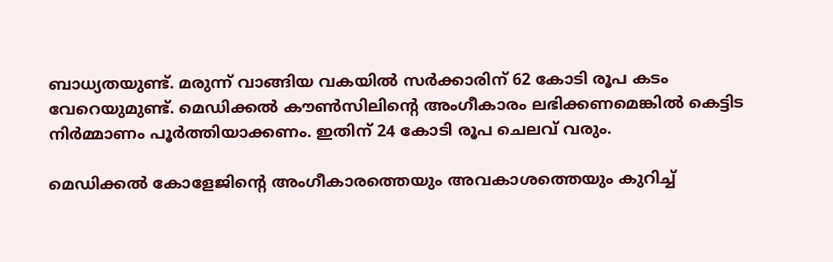ബാധ്യതയുണ്ട്. മരുന്ന് വാങ്ങിയ വകയില്‍ സര്‍ക്കാരിന് 62 കോടി രൂപ കടം വേറെയുമുണ്ട്. മെഡിക്കല്‍ കൗണ്‍സിലിന്റെ അംഗീകാരം ലഭിക്കണമെങ്കില്‍ കെട്ടിട നിര്‍മ്മാണം പൂര്‍ത്തിയാക്കണം. ഇതിന് 24 കോടി രൂപ ചെലവ് വരും.

മെഡിക്കല്‍ കോളേജിന്റെ അംഗീകാരത്തെയും അവകാശത്തെയും കുറിച്ച്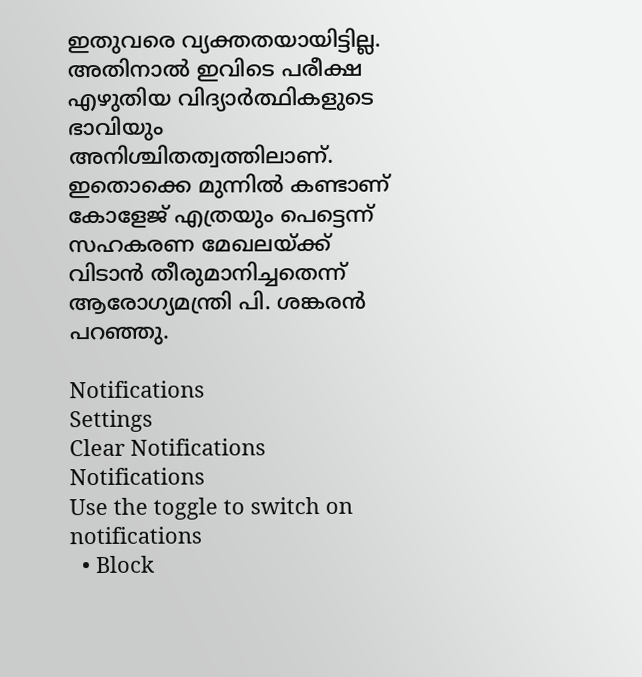ഇതുവരെ വ്യക്തതയായിട്ടില്ല. അതിനാല്‍ ഇവിടെ പരീക്ഷ എഴുതിയ വിദ്യാര്‍ത്ഥികളുടെ ഭാവിയും അനിശ്ചിതത്വത്തിലാണ്. ഇതൊക്കെ മുന്നില്‍ കണ്ടാണ് കോളേജ് എത്രയും പെട്ടെന്ന് സഹകരണ മേഖലയ്ക്ക് വിടാന്‍ തീരുമാനിച്ചതെന്ന് ആരോഗ്യമന്ത്രി പി. ശങ്കരന്‍ പറഞ്ഞു.

Notifications
Settings
Clear Notifications
Notifications
Use the toggle to switch on notifications
  • Block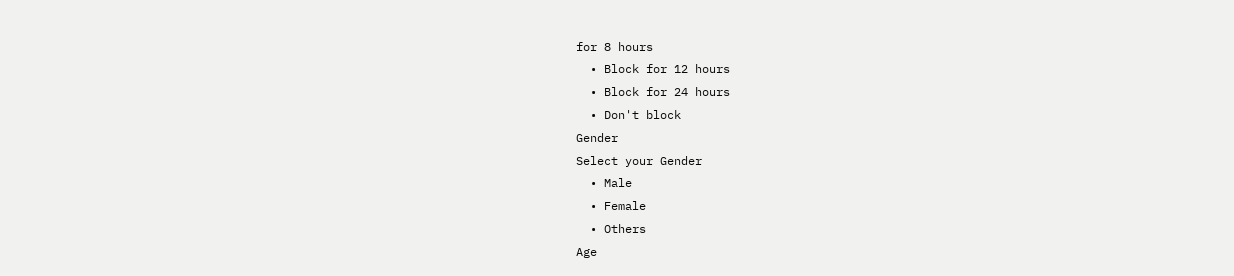for 8 hours
  • Block for 12 hours
  • Block for 24 hours
  • Don't block
Gender
Select your Gender
  • Male
  • Female
  • Others
Age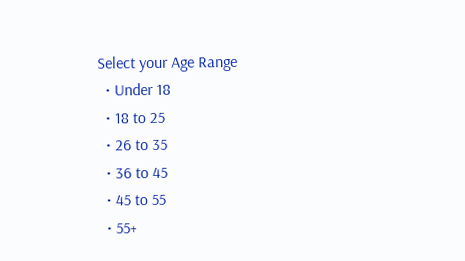Select your Age Range
  • Under 18
  • 18 to 25
  • 26 to 35
  • 36 to 45
  • 45 to 55
  • 55+